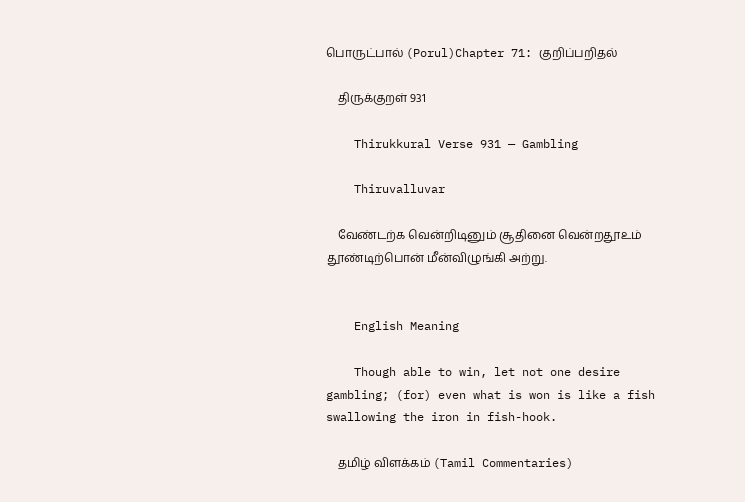பொருட்பால் (Porul)Chapter 71: குறிப்பறிதல்

    திருக்குறள் 931

    Thirukkural Verse 931 — Gambling

    Thiruvalluvar

    வேண்டற்க வென்றிடினும் சூதினை வென்றதூஉம் தூண்டிற்பொன் மீன்விழுங்கி அற்று.


    English Meaning

    Though able to win, let not one desire gambling; (for) even what is won is like a fish swallowing the iron in fish-hook.

    தமிழ் விளக்கம் (Tamil Commentaries)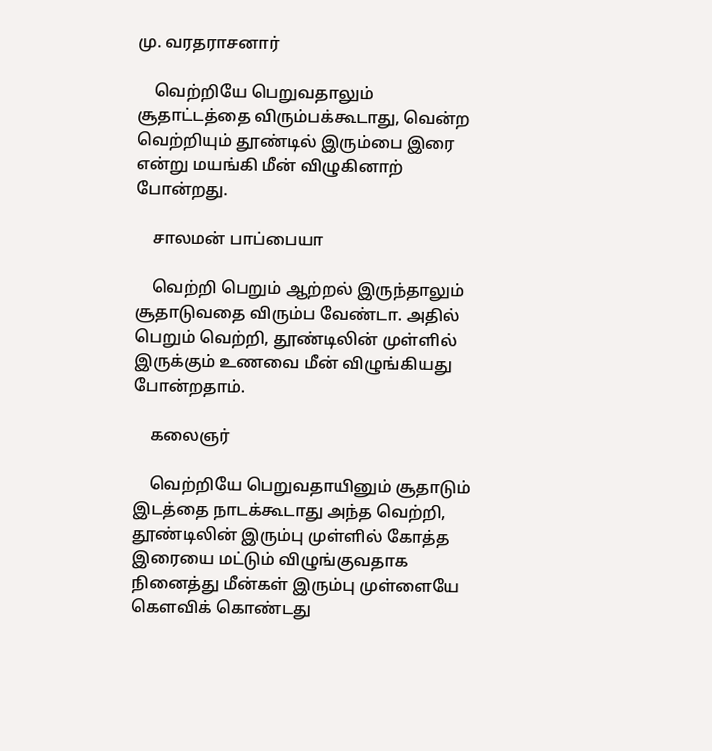மு. வரதராசனார்

    வெற்றியே பெறுவதாலும் சூதாட்டத்தை விரும்பக்கூடாது, வென்ற வெற்றியும் தூண்டில் இரும்பை இரை என்று மயங்கி மீன் விழுகினாற் போன்றது.

    சாலமன் பாப்பையா

    வெற்றி பெறும் ஆற்றல் இருந்தாலும் சூதாடுவதை விரும்ப வேண்டா. அதில் பெறும் வெற்றி, தூண்டிலின் முள்ளில் இருக்கும் உணவை மீன் விழுங்கியது போன்றதாம்.

    கலைஞர்

    வெற்றியே பெறுவதாயினும் சூதாடும் இடத்தை நாடக்கூடாது அந்த வெற்றி, தூண்டிலின் இரும்பு முள்ளில் கோத்த இரையை மட்டும் விழுங்குவதாக நினைத்து மீன்கள் இரும்பு முள்ளையே கௌவிக் கொண்டது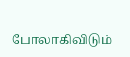போலாகிவிடும்